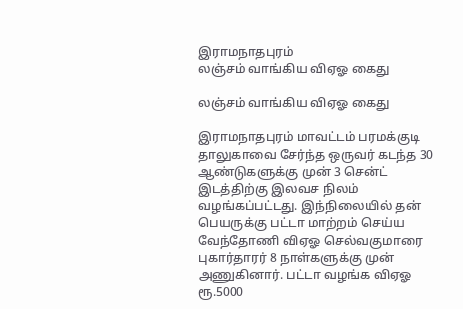இராமநாதபுரம்
லஞ்சம் வாங்கிய விஏஓ கைது

லஞ்சம் வாங்கிய விஏஓ கைது

இராமநாதபுரம் மாவட்டம் பரமக்குடி தாலுகாவை சேர்ந்த ஒருவர் கடந்த 30 ஆண்டுகளுக்கு முன் 3 சென்ட் இடத்திற்கு இலவச நிலம் வழங்கப்பட்டது. இந்நிலையில் தன் பெயருக்கு பட்டா மாற்றம் செய்ய வேந்தோணி விஏஓ செல்வகுமாரை புகார்தாரர் 8 நாள்களுக்கு முன் அணுகினார். பட்டா வழங்க விஏஓ ரூ.5000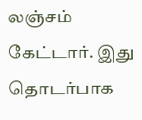லஞ்சம் கேட்டார். இது தொடர்பாக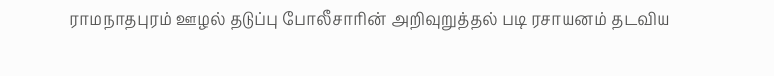ராமநாதபுரம் ஊழல் தடுப்பு போலீசாரின் அறிவுறுத்தல் படி ரசாயனம் தடவிய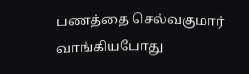பணத்தை செல்வகுமார் வாங்கியபோது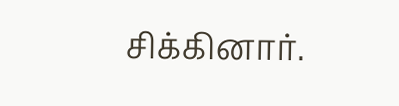சிக்கினார்.